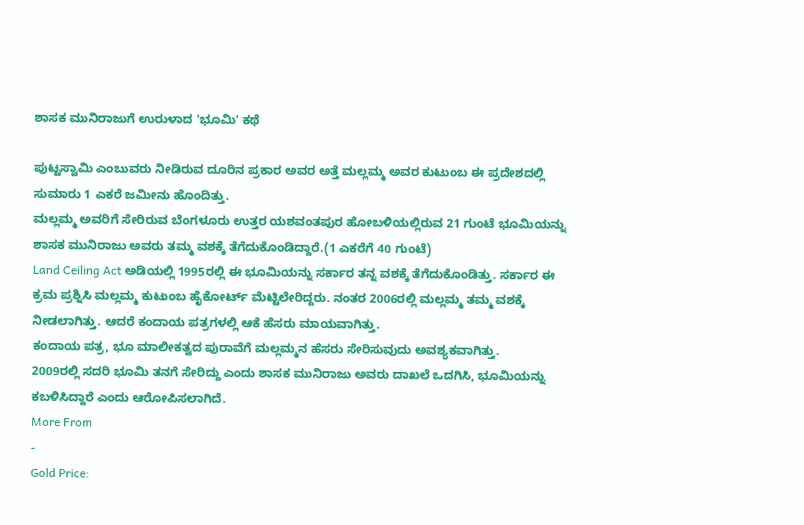ಶಾಸಕ ಮುನಿರಾಜುಗೆ ಉರುಳಾದ 'ಭೂಮಿ' ಕಥೆ

ಪುಟ್ಟಸ್ವಾಮಿ ಎಂಬುವರು ನೀಡಿರುವ ದೂರಿನ ಪ್ರಕಾರ ಅವರ ಅತ್ತೆ ಮಲ್ಲಮ್ಮ ಅವರ ಕುಟುಂಬ ಈ ಪ್ರದೇಶದಲ್ಲಿ ಸುಮಾರು 1 ಎಕರೆ ಜಮೀನು ಹೊಂದಿತ್ತು.
ಮಲ್ಲಮ್ಮ ಅವರಿಗೆ ಸೇರಿರುವ ಬೆಂಗಳೂರು ಉತ್ತರ ಯಶವಂತಪುರ ಹೋಬಳಿಯಲ್ಲಿರುವ 21 ಗುಂಟೆ ಭೂಮಿಯನ್ನು ಶಾಸಕ ಮುನಿರಾಜು ಅವರು ತಮ್ಮ ವಶಕ್ಕೆ ತೆಗೆದುಕೊಂಡಿದ್ದಾರೆ.(1 ಎಕರೆಗೆ 40 ಗುಂಟೆ)
Land Ceiling Act ಅಡಿಯಲ್ಲಿ 1995ರಲ್ಲಿ ಈ ಭೂಮಿಯನ್ನು ಸರ್ಕಾರ ತನ್ನ ವಶಕ್ಕೆ ತೆಗೆದುಕೊಂಡಿತ್ತು. ಸರ್ಕಾರ ಈ ಕ್ರಮ ಪ್ರಶ್ನಿಸಿ ಮಲ್ಲಮ್ಮ ಕುಟುಂಬ ಹೈಕೋರ್ಟ್ ಮೆಟ್ಟಿಲೇರಿದ್ದರು. ನಂತರ 2006ರಲ್ಲಿ ಮಲ್ಲಮ್ಮ ತಮ್ಮ ವಶಕ್ಕೆ ನೀಡಲಾಗಿತ್ತು. ಆದರೆ ಕಂದಾಯ ಪತ್ರಗಳಲ್ಲಿ ಆಕೆ ಹೆಸರು ಮಾಯವಾಗಿತ್ತು.
ಕಂದಾಯ ಪತ್ರ, ಭೂ ಮಾಲೀಕತ್ವದ ಪುರಾವೆಗೆ ಮಲ್ಲಮ್ಮನ ಹೆಸರು ಸೇರಿಸುವುದು ಅವಶ್ಯಕವಾಗಿತ್ತು.
2009ರಲ್ಲಿ ಸದರಿ ಭೂಮಿ ತನಗೆ ಸೇರಿದ್ದು ಎಂದು ಶಾಸಕ ಮುನಿರಾಜು ಅವರು ದಾಖಲೆ ಒದಗಿಸಿ, ಭೂಮಿಯನ್ನು ಕಬಳಿಸಿದ್ದಾರೆ ಎಂದು ಆರೋಪಿಸಲಾಗಿದೆ.
More From
-
Gold Price: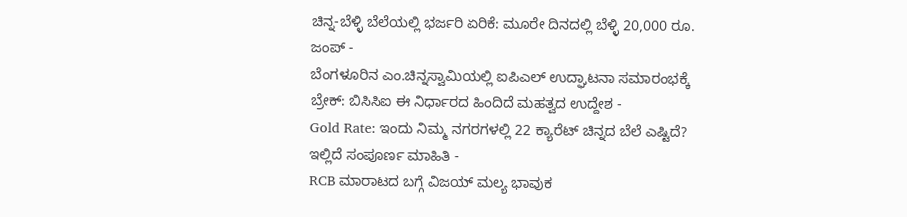ಚಿನ್ನ-ಬೆಳ್ಳಿ ಬೆಲೆಯಲ್ಲಿ ಭರ್ಜರಿ ಏರಿಕೆ: ಮೂರೇ ದಿನದಲ್ಲಿ ಬೆಳ್ಳಿ 20,000 ರೂ. ಜಂಪ್ -
ಬೆಂಗಳೂರಿನ ಎಂ.ಚಿನ್ನಸ್ವಾಮಿಯಲ್ಲಿ ಐಪಿಎಲ್ ಉದ್ಘಾಟನಾ ಸಮಾರಂಭಕ್ಕೆ ಬ್ರೇಕ್: ಬಿಸಿಸಿಐ ಈ ನಿರ್ಧಾರದ ಹಿಂದಿದೆ ಮಹತ್ವದ ಉದ್ದೇಶ -
Gold Rate: ಇಂದು ನಿಮ್ಮ ನಗರಗಳಲ್ಲಿ 22 ಕ್ಯಾರೆಟ್ ಚಿನ್ನದ ಬೆಲೆ ಎಷ್ಟಿದೆ? ಇಲ್ಲಿದೆ ಸಂಪೂರ್ಣ ಮಾಹಿತಿ -
RCB ಮಾರಾಟದ ಬಗ್ಗೆ ವಿಜಯ್ ಮಲ್ಯ ಭಾವುಕ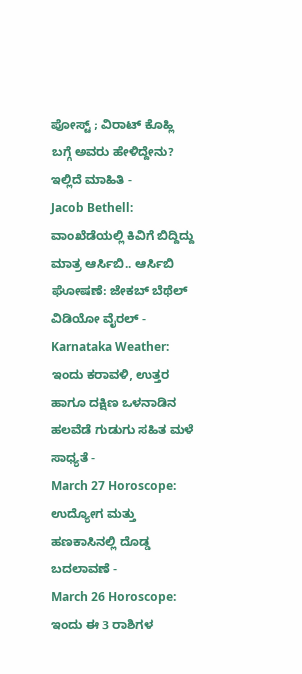ಪೋಸ್ಟ್ ; ವಿರಾಟ್ ಕೊಹ್ಲಿ ಬಗ್ಗೆ ಅವರು ಹೇಳಿದ್ದೇನು? ಇಲ್ಲಿದೆ ಮಾಹಿತಿ -
Jacob Bethell: ವಾಂಖೆಡೆಯಲ್ಲಿ ಕಿವಿಗೆ ಬಿದ್ದಿದ್ದು ಮಾತ್ರ ಆರ್ಸಿಬಿ.. ಆರ್ಸಿಬಿ ಘೋಷಣೆ: ಜೇಕಬ್ ಬೆಥೆಲ್ ವಿಡಿಯೋ ವೈರಲ್ -
Karnataka Weather: ಇಂದು ಕರಾವಳಿ, ಉತ್ತರ ಹಾಗೂ ದಕ್ಷಿಣ ಒಳನಾಡಿನ ಹಲವೆಡೆ ಗುಡುಗು ಸಹಿತ ಮಳೆ ಸಾಧ್ಯತೆ -
March 27 Horoscope: ಉದ್ಯೋಗ ಮತ್ತು ಹಣಕಾಸಿನಲ್ಲಿ ದೊಡ್ಡ ಬದಲಾವಣೆ -
March 26 Horoscope: ಇಂದು ಈ 3 ರಾಶಿಗಳ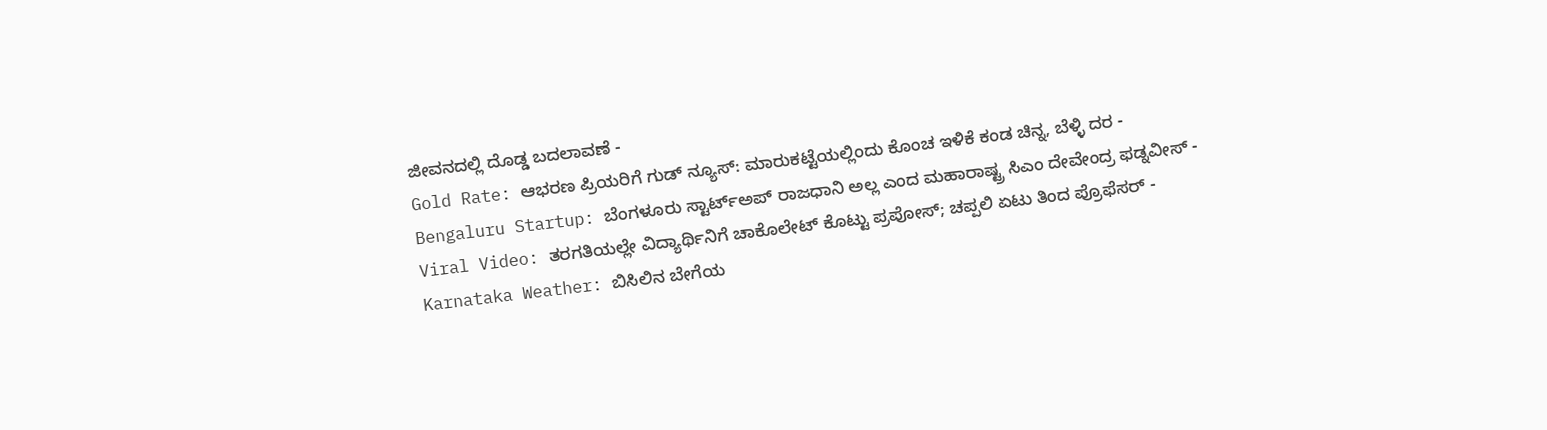ಜೀವನದಲ್ಲಿ ದೊಡ್ಡ ಬದಲಾವಣೆ -
Gold Rate: ಆಭರಣ ಪ್ರಿಯರಿಗೆ ಗುಡ್ ನ್ಯೂಸ್: ಮಾರುಕಟ್ಟೆಯಲ್ಲಿಂದು ಕೊಂಚ ಇಳಿಕೆ ಕಂಡ ಚಿನ್ನ, ಬೆಳ್ಳಿ ದರ -
Bengaluru Startup: ಬೆಂಗಳೂರು ಸ್ಟಾರ್ಟ್ಅಪ್ ರಾಜಧಾನಿ ಅಲ್ಲ ಎಂದ ಮಹಾರಾಷ್ಟ್ರ ಸಿಎಂ ದೇವೇಂದ್ರ ಫಡ್ನವೀಸ್ -
Viral Video: ತರಗತಿಯಲ್ಲೇ ವಿದ್ಯಾರ್ಥಿನಿಗೆ ಚಾಕೊಲೇಟ್ ಕೊಟ್ಟು ಪ್ರಪೋಸ್; ಚಪ್ಪಲಿ ಏಟು ತಿಂದ ಪ್ರೊಫೆಸರ್ -
Karnataka Weather: ಬಿಸಿಲಿನ ಬೇಗೆಯ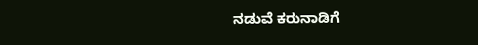ನಡುವೆ ಕರುನಾಡಿಗೆ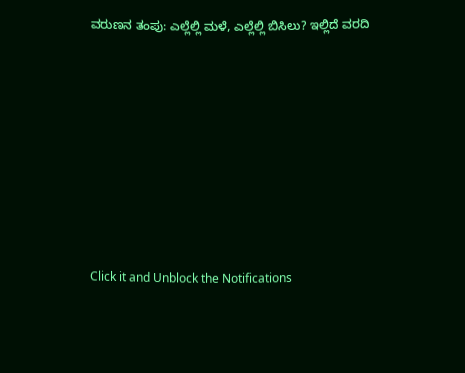ವರುಣನ ತಂಪು: ಎಲ್ಲೆಲ್ಲಿ ಮಳೆ, ಎಲ್ಲೆಲ್ಲಿ ಬಿಸಿಲು? ಇಲ್ಲಿದೆ ವರದಿ












Click it and Unblock the Notifications